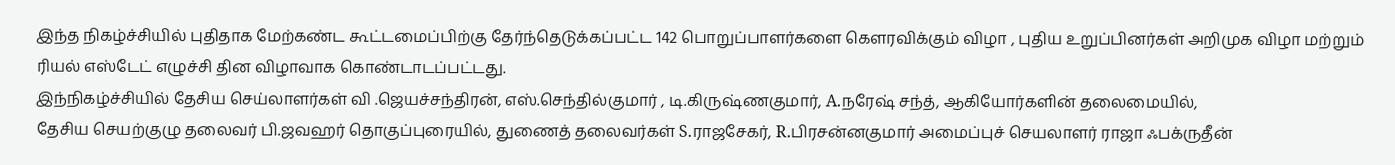இந்த நிகழ்ச்சியில் புதிதாக மேற்கண்ட கூட்டமைப்பிற்கு தேர்ந்தெடுக்கப்பட்ட 142 பொறுப்பாளர்களை கௌரவிக்கும் விழா , புதிய உறுப்பினர்கள் அறிமுக விழா மற்றும் ரியல் எஸ்டேட் எழுச்சி தின விழாவாக கொண்டாடப்பட்டது.
இந்நிகழ்ச்சியில் தேசிய செய்லாளர்கள் வி .ஜெயச்சந்திரன், எஸ்.செந்தில்குமார் , டி.கிருஷ்ணகுமார், A.நரேஷ் சந்த், ஆகியோர்களின் தலைமையில்,
தேசிய செயற்குழு தலைவர் பி.ஜவஹர் தொகுப்புரையில், துணைத் தலைவர்கள் S.ராஜசேகர், R.பிரசன்னகுமார் அமைப்புச் செயலாளர் ராஜா ஃபக்ருதீன்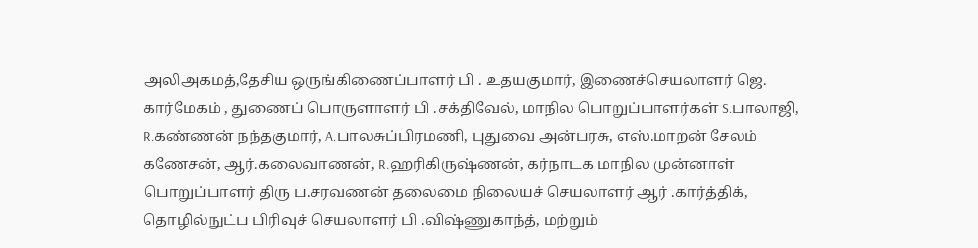அலிஅகமத்,தேசிய ஒருங்கிணைப்பாளர் பி . உதயகுமார், இணைச்செயலாளர் ஜெ. கார்மேகம் , துணைப் பொருளாளர் பி .சக்திவேல், மாநில பொறுப்பாளர்கள் S.பாலாஜி, R.கண்ணன் நந்தகுமார், A.பாலசுப்பிரமணி, புதுவை அன்பரசு, எஸ்.மாறன் சேலம் கணேசன், ஆர்.கலைவாணன், R.ஹரிகிருஷ்ணன், கர்நாடக மாநில முன்னாள் பொறுப்பாளர் திரு ப.சரவணன் தலைமை நிலையச் செயலாளர் ஆர் .கார்த்திக், தொழில்நுட்ப பிரிவுச் செயலாளர் பி .விஷ்ணுகாந்த், மற்றும்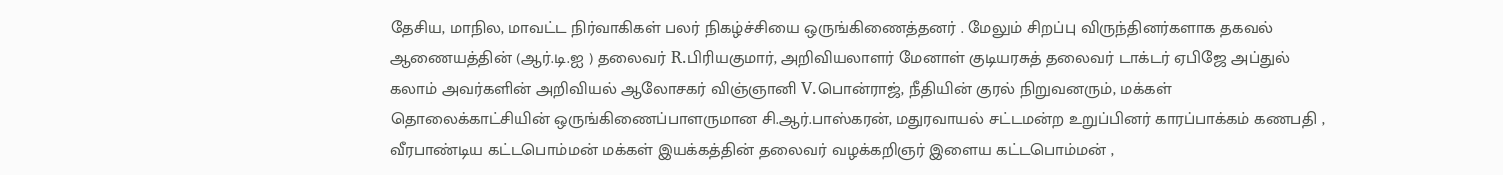தேசிய, மாநில, மாவட்ட நிர்வாகிகள் பலர் நிகழ்ச்சியை ஒருங்கிணைத்தனர் . மேலும் சிறப்பு விருந்தினர்களாக தகவல் ஆணையத்தின் (ஆர்.டி.ஐ ) தலைவர் R.பிரியகுமார், அறிவியலாளர் மேனாள் குடியரசுத் தலைவர் டாக்டர் ஏபிஜே அப்துல் கலாம் அவர்களின் அறிவியல் ஆலோசகர் விஞ்ஞானி V.பொன்ராஜ், நீதியின் குரல் நிறுவனரும், மக்கள் தொலைக்காட்சியின் ஒருங்கிணைப்பாளருமான சி.ஆர்.பாஸ்கரன், மதுரவாயல் சட்டமன்ற உறுப்பினர் காரப்பாக்கம் கணபதி , வீரபாண்டிய கட்டபொம்மன் மக்கள் இயக்கத்தின் தலைவர் வழக்கறிஞர் இளைய கட்டபொம்மன் ,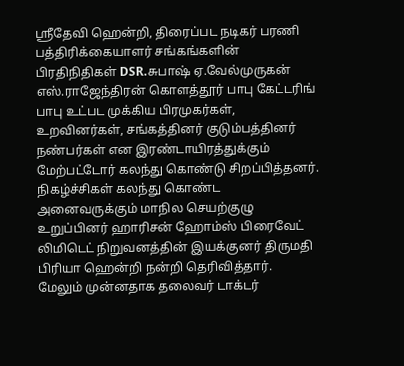ஸ்ரீதேவி ஹென்றி, திரைப்பட நடிகர் பரணி பத்திரிக்கையாளர் சங்கங்களின் பிரதிநிதிகள் DSR.சுபாஷ் ஏ.வேல்முருகன் எஸ்.ராஜேந்திரன் கொளத்தூர் பாபு கேட்டரிங் பாபு உட்பட முக்கிய பிரமுகர்கள், உறவினர்கள், சங்கத்தினர் குடும்பத்தினர் நண்பர்கள் என இரண்டாயிரத்துக்கும் மேற்பட்டோர் கலந்து கொண்டு சிறப்பித்தனர். நிகழ்ச்சிகள் கலந்து கொண்ட அனைவருக்கும் மாநில செயற்குழு உறுப்பினர் ஹாரிசன் ஹோம்ஸ் பிரைவேட் லிமிடெட் நிறுவனத்தின் இயக்குனர் திருமதி பிரியா ஹென்றி நன்றி தெரிவித்தார்.
மேலும் முன்னதாக தலைவர் டாக்டர்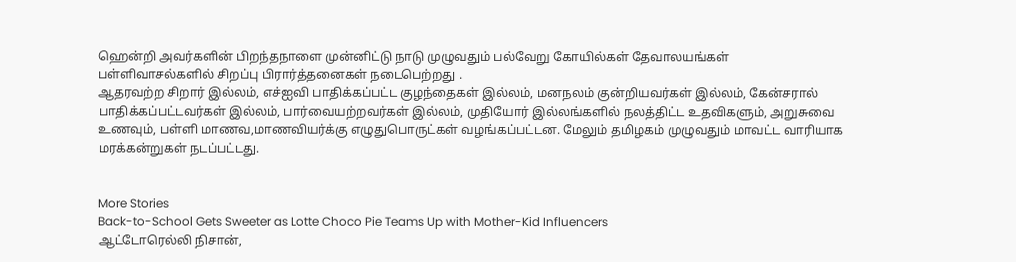ஹென்றி அவர்களின் பிறந்தநாளை முன்னிட்டு நாடு முழுவதும் பல்வேறு கோயில்கள் தேவாலயங்கள் பள்ளிவாசல்களில் சிறப்பு பிரார்த்தனைகள் நடைபெற்றது .
ஆதரவற்ற சிறார் இல்லம், எச்ஐவி பாதிக்கப்பட்ட குழந்தைகள் இல்லம், மனநலம் குன்றியவர்கள் இல்லம், கேன்சரால் பாதிக்கப்பட்டவர்கள் இல்லம், பார்வையற்றவர்கள் இல்லம், முதியோர் இல்லங்களில் நலத்திட்ட உதவிகளும், அறுசுவை உணவும், பள்ளி மாணவ,மாணவியர்க்கு எழுதுபொருட்கள் வழங்கப்பட்டன. மேலும் தமிழகம் முழுவதும் மாவட்ட வாரியாக மரக்கன்றுகள் நடப்பட்டது.


More Stories
Back-to-School Gets Sweeter as Lotte Choco Pie Teams Up with Mother-Kid Influencers
ஆட்டோரெல்லி நிசான்,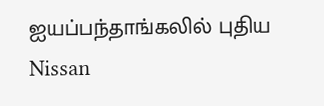ஐயப்பந்தாங்கலில் புதிய Nissan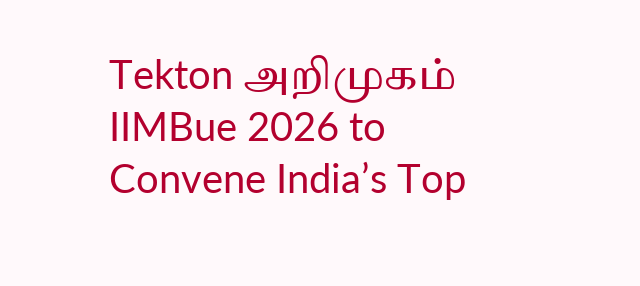Tekton அறிமுகம்
IIMBue 2026 to Convene India’s Top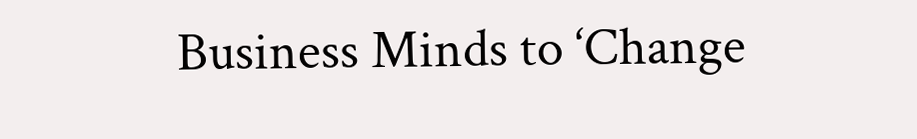Business Minds to ‘Change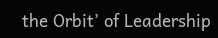the Orbit’ of Leadership